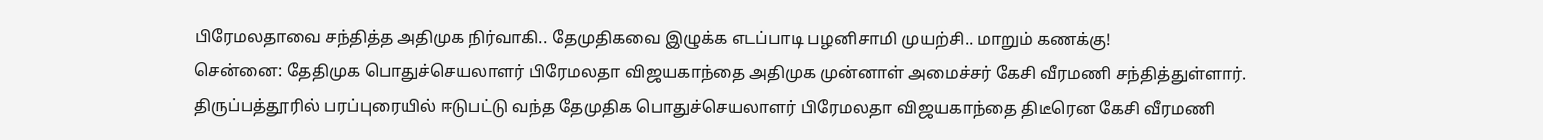பிரேமலதாவை சந்தித்த அதிமுக நிர்வாகி.. தேமுதிகவை இழுக்க எடப்பாடி பழனிசாமி முயற்சி.. மாறும் கணக்கு!
சென்னை: தேதிமுக பொதுச்செயலாளர் பிரேமலதா விஜயகாந்தை அதிமுக முன்னாள் அமைச்சர் கேசி வீரமணி சந்தித்துள்ளார். திருப்பத்தூரில் பரப்புரையில் ஈடுபட்டு வந்த தேமுதிக பொதுச்செயலாளர் பிரேமலதா விஜயகாந்தை திடீரென கேசி வீரமணி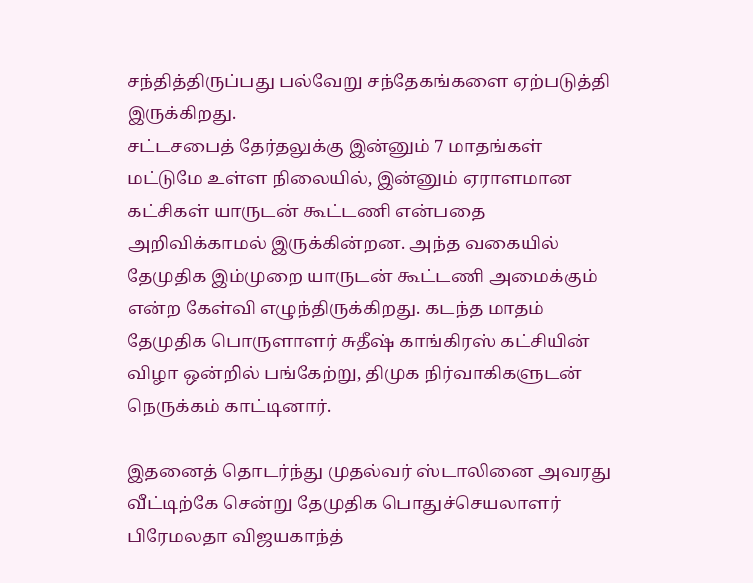சந்தித்திருப்பது பல்வேறு சந்தேகங்களை ஏற்படுத்தி இருக்கிறது.
சட்டசபைத் தேர்தலுக்கு இன்னும் 7 மாதங்கள் மட்டுமே உள்ள நிலையில், இன்னும் ஏராளமான கட்சிகள் யாருடன் கூட்டணி என்பதை அறிவிக்காமல் இருக்கின்றன. அந்த வகையில் தேமுதிக இம்முறை யாருடன் கூட்டணி அமைக்கும் என்ற கேள்வி எழுந்திருக்கிறது. கடந்த மாதம் தேமுதிக பொருளாளர் சுதீஷ் காங்கிரஸ் கட்சியின் விழா ஒன்றில் பங்கேற்று, திமுக நிர்வாகிகளுடன் நெருக்கம் காட்டினார்.

இதனைத் தொடர்ந்து முதல்வர் ஸ்டாலினை அவரது வீட்டிற்கே சென்று தேமுதிக பொதுச்செயலாளர் பிரேமலதா விஜயகாந்த்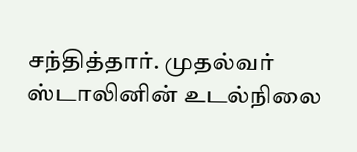சந்தித்தார். முதல்வர் ஸ்டாலினின் உடல்நிலை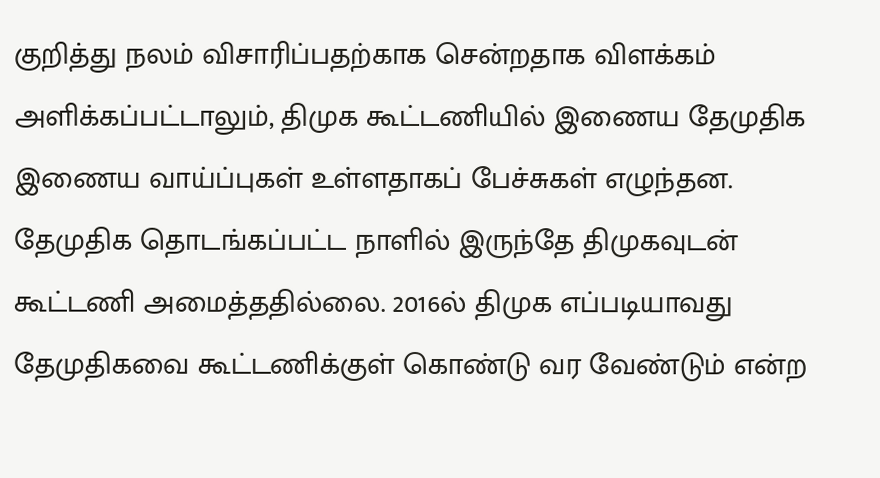குறித்து நலம் விசாரிப்பதற்காக சென்றதாக விளக்கம் அளிக்கப்பட்டாலும், திமுக கூட்டணியில் இணைய தேமுதிக இணைய வாய்ப்புகள் உள்ளதாகப் பேச்சுகள் எழுந்தன.
தேமுதிக தொடங்கப்பட்ட நாளில் இருந்தே திமுகவுடன் கூட்டணி அமைத்ததில்லை. 2016ல் திமுக எப்படியாவது தேமுதிகவை கூட்டணிக்குள் கொண்டு வர வேண்டும் என்ற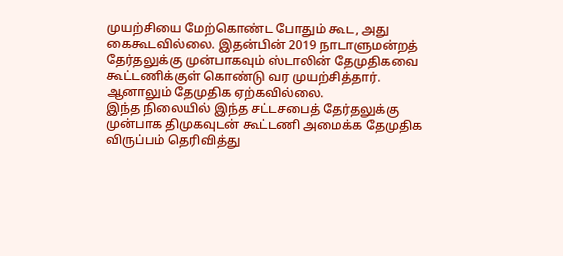முயற்சியை மேற்கொண்ட போதும் கூட, அது கைகூடவில்லை. இதன்பின் 2019 நாடாளுமன்றத் தேர்தலுக்கு முன்பாகவும் ஸ்டாலின் தேமுதிகவை கூட்டணிக்குள் கொண்டு வர முயற்சித்தார். ஆனாலும் தேமுதிக ஏற்கவில்லை.
இந்த நிலையில் இந்த சட்டசபைத் தேர்தலுக்கு முன்பாக திமுகவுடன் கூட்டணி அமைக்க தேமுதிக விருப்பம் தெரிவித்து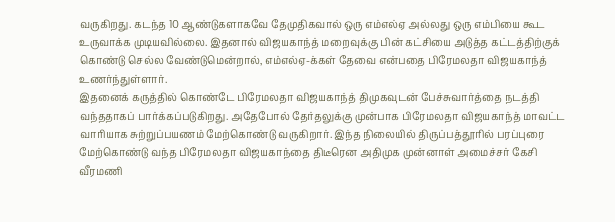வருகிறது. கடந்த 10 ஆண்டுகளாகவே தேமுதிகவால் ஒரு எம்எல்ஏ அல்லது ஒரு எம்பியை கூட உருவாக்க முடியவில்லை. இதனால் விஜயகாந்த் மறைவுக்கு பின் கட்சியை அடுத்த கட்டத்திற்குக் கொண்டு செல்ல வேண்டுமென்றால், எம்எல்ஏ-க்கள் தேவை என்பதை பிரேமலதா விஜயகாந்த் உணர்ந்துள்ளார்.
இதனைக் கருத்தில் கொண்டே பிரேமலதா விஜயகாந்த் திமுகவுடன் பேச்சுவார்த்தை நடத்தி வந்ததாகப் பார்க்கப்படுகிறது. அதேபோல் தேர்தலுக்கு முன்பாக பிரேமலதா விஜயகாந்த் மாவட்ட வாரியாக சுற்றுப்பயணம் மேற்கொண்டு வருகிறார். இந்த நிலையில் திருப்பத்தூரில் பரப்புரை மேற்கொண்டு வந்த பிரேமலதா விஜயகாந்தை திடீரென அதிமுக முன்னாள் அமைச்சர் கேசி வீரமணி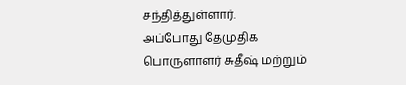சந்தித்துள்ளார்.
அப்போது தேமுதிக பொருளாளர் சுதீஷ் மற்றும்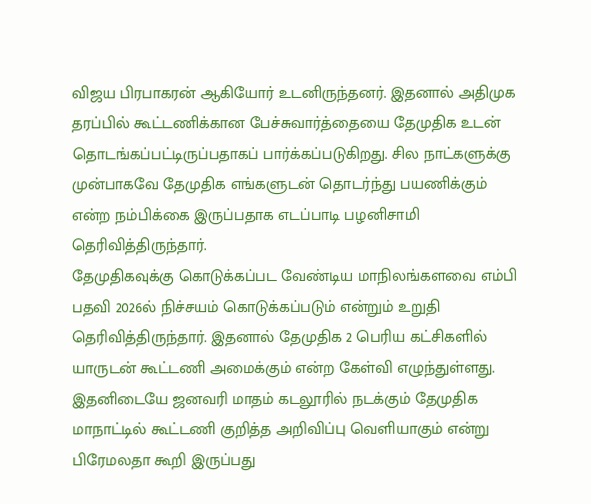விஜய பிரபாகரன் ஆகியோர் உடனிருந்தனர். இதனால் அதிமுக தரப்பில் கூட்டணிக்கான பேச்சுவார்த்தையை தேமுதிக உடன் தொடங்கப்பட்டிருப்பதாகப் பார்க்கப்படுகிறது. சில நாட்களுக்கு முன்பாகவே தேமுதிக எங்களுடன் தொடர்ந்து பயணிக்கும் என்ற நம்பிக்கை இருப்பதாக எடப்பாடி பழனிசாமி தெரிவித்திருந்தார்.
தேமுதிகவுக்கு கொடுக்கப்பட வேண்டிய மாநிலங்களவை எம்பி பதவி 2026ல் நிச்சயம் கொடுக்கப்படும் என்றும் உறுதி தெரிவித்திருந்தார். இதனால் தேமுதிக 2 பெரிய கட்சிகளில் யாருடன் கூட்டணி அமைக்கும் என்ற கேள்வி எழுந்துள்ளது. இதனிடையே ஜனவரி மாதம் கடலூரில் நடக்கும் தேமுதிக மாநாட்டில் கூட்டணி குறித்த அறிவிப்பு வெளியாகும் என்று பிரேமலதா கூறி இருப்பது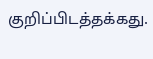குறிப்பிடத்தக்கது.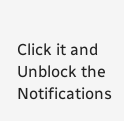Click it and Unblock the Notifications